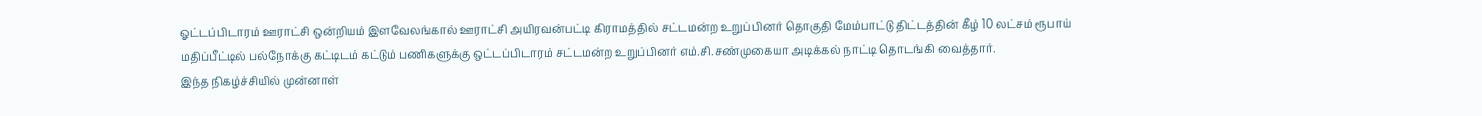ஓட்டப்பிடாரம் ஊராட்சி ஒன்றியம் இளவேலங்கால் ஊராட்சி அயிரவன்பட்டி கிராமத்தில் சட்டமன்ற உறுப்பினர் தொகுதி மேம்பாட்டு திட்டத்தின் கீழ் 10 லட்சம் ரூபாய் மதிப்பீட்டில் பல்நோக்கு கட்டிடம் கட்டும் பணிகளுக்கு ஒட்டப்பிடாரம் சட்டமன்ற உறுப்பினர் எம்.சி.சண்முகையா அடிக்கல் நாட்டி தொடங்கி வைத்தார்.
இந்த நிகழ்ச்சியில் முன்னாள்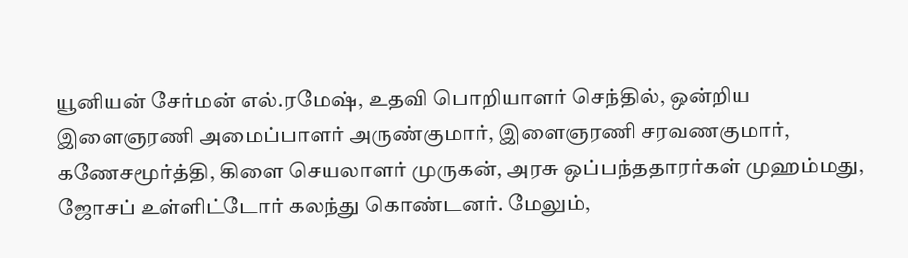யூனியன் சேர்மன் எல்.ரமேஷ், உதவி பொறியாளர் செந்தில், ஒன்றிய இளைஞரணி அமைப்பாளர் அருண்குமார், இளைஞரணி சரவணகுமார், கணேசமூர்த்தி, கிளை செயலாளர் முருகன், அரசு ஒப்பந்ததாரர்கள் முஹம்மது, ஜோசப் உள்ளிட்டோர் கலந்து கொண்டனர். மேலும்,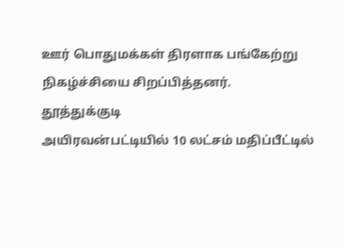ஊர் பொதுமக்கள் திரளாக பங்கேற்று நிகழ்ச்சியை சிறப்பித்தனர்.
தூத்துக்குடி
அயிரவன்பட்டியில் 10 லட்சம் மதிப்பீட்டில்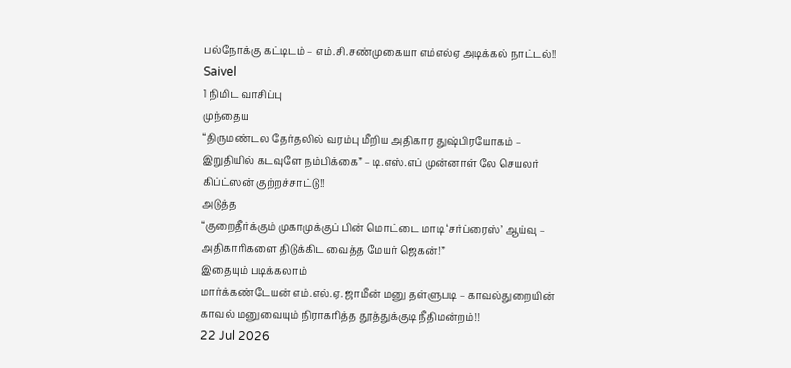பல்நோக்கு கட்டிடம் – எம்.சி.சண்முகையா எம்எல்ஏ அடிக்கல் நாட்டல்!!
Saivel
1 நிமிட வாசிப்பு
முந்தைய
“திருமண்டல தேர்தலில் வரம்பு மீறிய அதிகார துஷ்பிரயோகம் – இறுதியில் கடவுளே நம்பிக்கை” – டி.எஸ்.எப் முன்னாள் லே செயலர் கிப்ட்ஸன் குற்றச்சாட்டு!!
அடுத்த
“குறைதீர்க்கும் முகாமுக்குப் பின் மொட்டை மாடி ‘சர்ப்ரைஸ்’ ஆய்வு – அதிகாரிகளை திடுக்கிட வைத்த மேயர் ஜெகன்!”
இதையும் படிக்கலாம்
மார்க்கண்டேயன் எம்.எல்.ஏ. ஜாமீன் மனு தள்ளுபடி – காவல்துறையின் காவல் மனுவையும் நிராகரித்த தூத்துக்குடி நீதிமன்றம்!!
22 Jul 2026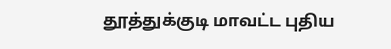தூத்துக்குடி மாவட்ட புதிய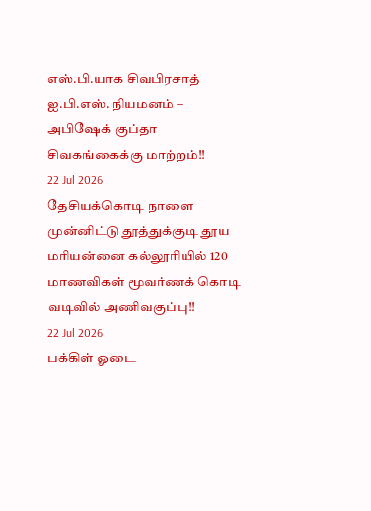எஸ்.பி.யாக சிவபிரசாத் ஐ.பி.எஸ். நியமனம் – அபிஷேக் குப்தா சிவகங்கைக்கு மாற்றம்!!
22 Jul 2026
தேசியக்கொடி நாளை முன்னிட்டு தூத்துக்குடி தூய மரியன்னை கல்லூரியில் 120 மாணவிகள் மூவர்ணக் கொடி வடிவில் அணிவகுப்பு!!
22 Jul 2026
பக்கிள் ஓடை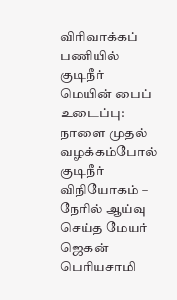விரிவாக்கப் பணியில் குடிநீர் மெயின் பைப் உடைப்பு: நாளை முதல் வழக்கம்போல் குடிநீர் விநியோகம் – நேரில் ஆய்வு செய்த மேயர் ஜெகன் பெரியசாமி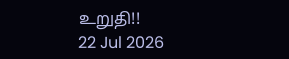உறுதி!!
22 Jul 2026